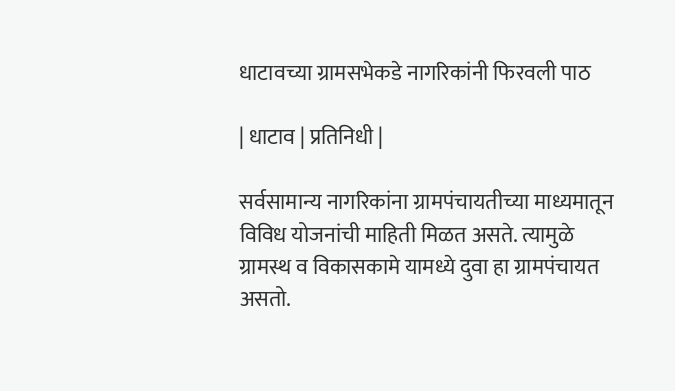धाटावच्या ग्रामसभेकडे नागरिकांनी फिरवली पाठ

| धाटाव | प्रतिनिधी |

सर्वसामान्य नागरिकांना ग्रामपंचायतीच्या माध्यमातून विविध योजनांची माहिती मिळत असते. त्यामुळे ग्रामस्थ व विकासकामे यामध्ये दुवा हा ग्रामपंचायत असतो.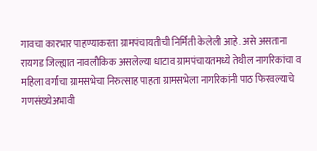गावचा कारभार पाहण्याकरता ग्रामपंचायतीची निर्मिती केलेली आहे. असे असताना रायगड जिल्ह्यात नावलौकिक असलेल्या धाटाव ग्रामपंचायतमध्ये तेथील नागरिकांचा व महिला वर्गांचा ग्रामसभेचा निरुत्साह पाहता ग्रामसभेला नागरिकांनी पाठ फिरवल्याचे गणसंख्येअभावी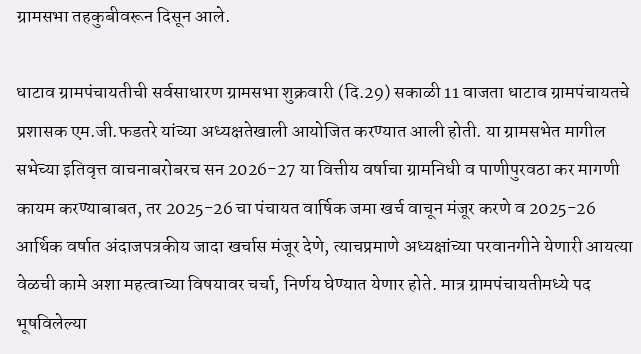ग्रामसभा तहकुबीवरून दिसून आले.

धाटाव ग्रामपंचायतीची सर्वसाधारण ग्रामसभा शुक्रवारी (दि.29) सकाळी 11 वाजता धाटाव ग्रामपंचायतचे प्रशासक एम.जी.फडतरे यांच्या अध्यक्षतेखाली आयोजित करण्यात आली होती. या ग्रामसभेत मागील सभेच्या इतिवृत्त वाचनाबरोबरच सन 2026-27 या वित्तीय वर्षाचा ग्रामनिधी व पाणीपुरवठा कर मागणी कायम करण्याबाबत, तर 2025-26 चा पंचायत वार्षिक जमा खर्च वाचून मंजूर करणे व 2025-26 आर्थिक वर्षात अंदाजपत्रकीय जादा खर्चास मंजूर देणे, त्याचप्रमाणे अध्यक्षांच्या परवानगीने येणारी आयत्या वेळची कामे अशा महत्वाच्या विषयावर चर्चा, निर्णय घेण्यात येणार होते. मात्र ग्रामपंचायतीमध्ये पद भूषविलेल्या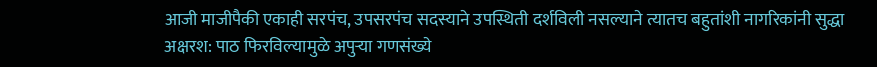आजी माजीपैकी एकाही सरपंच, उपसरपंच सदस्याने उपस्थिती दर्शविली नसल्याने त्यातच बहुतांशी नागरिकांनी सुद्धा अक्षरश: पाठ फिरविल्यामुळे अपुऱ्या गणसंख्ये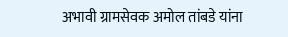अभावी ग्रामसेवक अमोल तांबडे यांना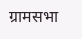ग्रामसभा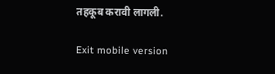तहकूब करावी लागली.

Exit mobile version